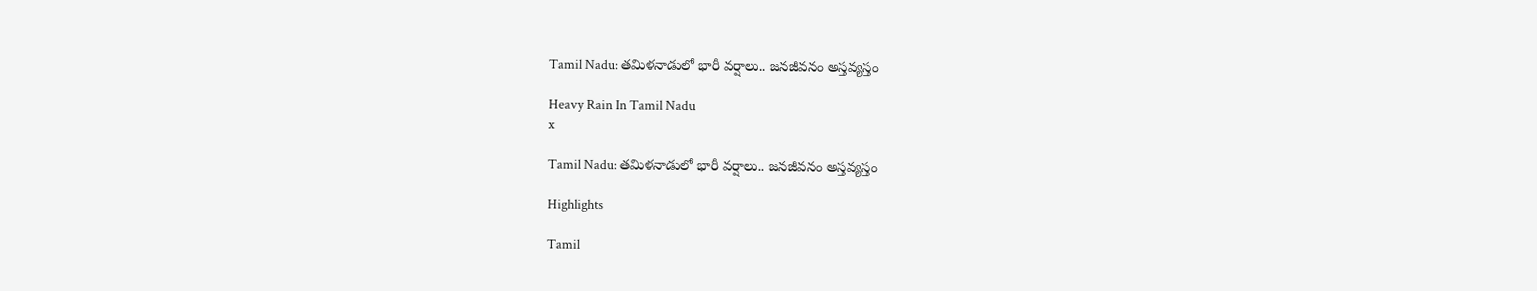Tamil Nadu: తమిళనాడులో భారీ వర్షాలు.. జనజీవనం అస్తవ్యస్తం

Heavy Rain In Tamil Nadu
x

Tamil Nadu: తమిళనాడులో భారీ వర్షాలు.. జనజీవనం అస్తవ్యస్తం

Highlights

Tamil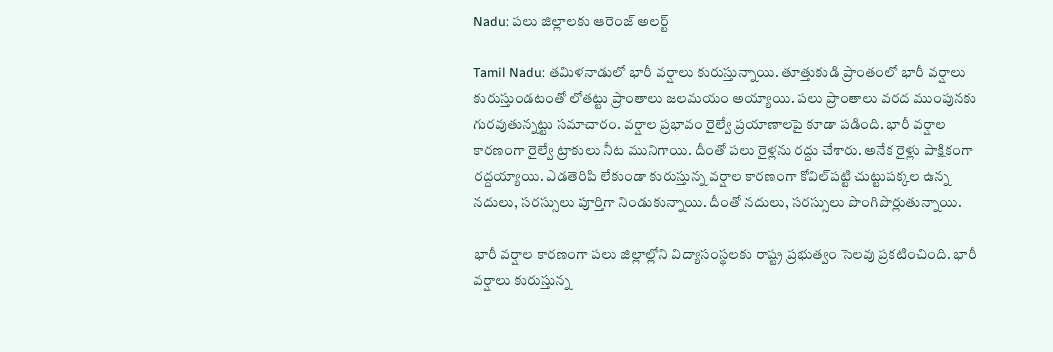Nadu: పలు జిల్లాలకు ఆరెంజ్ అలర్ట్

Tamil Nadu: తమిళనాడులో భారీ వర్షాలు కురుస్తున్నాయి. తూత్తుకుడి ప్రాంతంలో భారీ వర్షాలు కురుస్తుండటంతో లోతట్టు ప్రాంతాలు జలమయం అయ్యాయి. పలు ప్రాంతాలు వరద ముంపునకు గురవుతున్నట్టు సమాచారం. వర్షాల ప్రభావం రైల్వే ప్రయాణాలపై కూడా పడింది. భారీ వర్షాల కారణంగా రైల్వే ట్రాకులు నీట మునిగాయి. దీంతో పలు రైళ్లను రద్దు చేశారు. అనేక రైళ్లు పాక్షికంగా రద్దయ్యాయి. ఎడతెరిపి లేకుండా కురుస్తున్న వర్షాల కారణంగా కోవిల్‌పట్టి చుట్టుపక్కల ఉన్న నదులు, సరస్సులు పూర్తిగా నిండుకున్నాయి. దీంతో నదులు, సరస్సులు పొంగిపొర్లుతున్నాయి.

భారీ వర్షాల కారణంగా పలు జిల్లాల్లోని విద్యాసంస్థలకు రాష్ట్ర ప్రభుత్వం సెలవు ప్రకటించింది. భారీ వర్షాలు కురుస్తున్న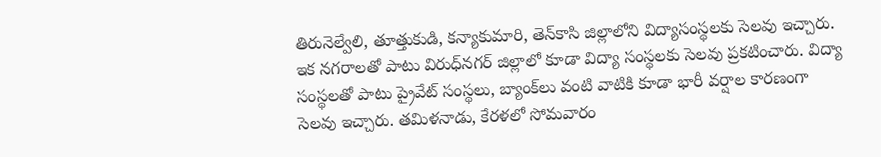తిరునెల్వేలి, తూత్తుకుడి, కన్యాకుమారి, తెన్‌కాసి జిల్లాలోని విద్యాసంస్థలకు సెలవు ఇచ్చారు. ఇక నగరాలతో పాటు విరుధ్‌నగర్ జిల్లాలో కూడా విద్యా సంస్థలకు సెలవు ప్రకటించారు. విద్యా సంస్థలతో పాటు ప్రైవేట్ సంస్థలు, బ్యాంక్‌లు వంటి వాటికి కూడా భారీ వర్షాల కారణంగా సెలవు ఇచ్చారు. తమిళనాడు, కేరళలో సోమవారం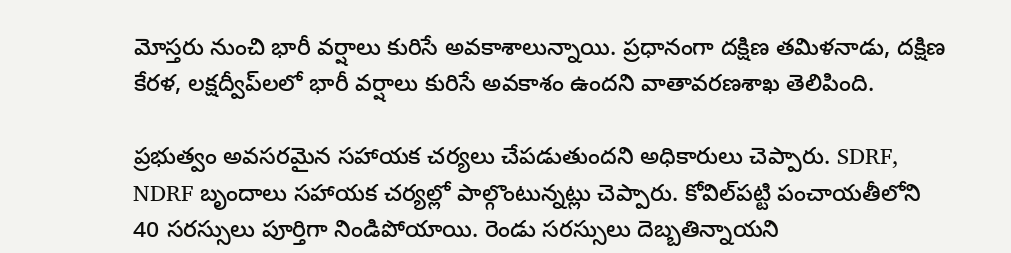మోస్తరు నుంచి భారీ వర్షాలు కురిసే అవకాశాలున్నాయి. ప్రధానంగా దక్షిణ తమిళనాడు, దక్షిణ కేరళ, లక్షద్వీప్‌లలో భారీ వర్షాలు కురిసే అవకాశం ఉందని వాతావరణశాఖ తెలిపింది.

ప్రభుత్వం అవసరమైన సహాయక చర్యలు చేపడుతుందని అధికారులు చెప్పారు. SDRF, NDRF బృందాలు సహాయక చర్యల్లో పాల్గొంటున్నట్లు చెప్పారు. కోవిల్‌పట్టి పంచాయతీలోని 40 సరస్సులు పూర్తిగా నిండిపోయాయి. రెండు సరస్సులు దెబ్బతిన్నాయని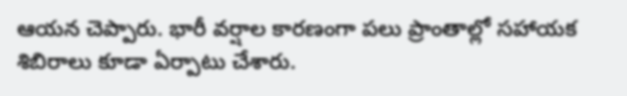ఆయన చెప్పారు. భారీ వర్షాల కారణంగా పలు ప్రాంతాల్లో సహాయక శిబిరాలు కూడా ఏర్పాటు చేశారు.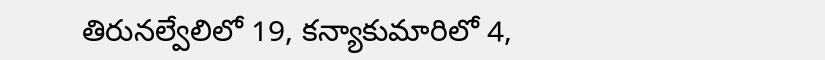తిరునల్వేలిలో 19, కన్యాకుమారిలో 4,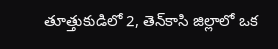తూత్తుకుడిలో 2, తెన్‌కాసి జిల్లాలో ఒక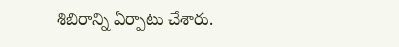శిబిరాన్ని ఏర్పాటు చేశారు.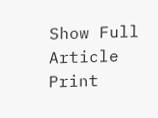Show Full Article
Print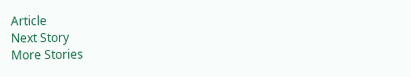Article
Next Story
More Stories